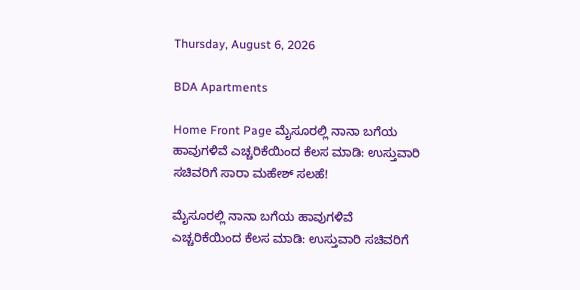Thursday, August 6, 2026

BDA Apartments

Home Front Page ಮೈಸೂರಲ್ಲಿ ನಾನಾ ಬಗೆಯ ಹಾವುಗಳಿವೆ ಎಚ್ಚರಿಕೆಯಿಂದ ಕೆಲಸ ಮಾಡಿ: ಉಸ್ತುವಾರಿ ಸಚಿವರಿಗೆ ಸಾರಾ ಮಹೇಶ್ ಸಲಹೆ!

ಮೈಸೂರಲ್ಲಿ ನಾನಾ ಬಗೆಯ ಹಾವುಗಳಿವೆ ಎಚ್ಚರಿಕೆಯಿಂದ ಕೆಲಸ ಮಾಡಿ: ಉಸ್ತುವಾರಿ ಸಚಿವರಿಗೆ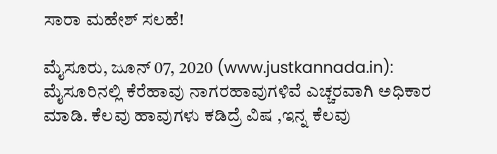ಸಾರಾ ಮಹೇಶ್ ಸಲಹೆ!

ಮೈಸೂರು, ಜೂನ್ 07, 2020 (www.justkannada.in): ಮೈಸೂರಿನಲ್ಲಿ ಕೆರೆಹಾವು ನಾಗರಹಾವುಗಳಿವೆ ಎಚ್ಚರವಾಗಿ ಅಧಿಕಾರ ಮಾಡಿ. ಕೆಲವು ಹಾವುಗಳು ಕಡಿದ್ರೆ ವಿಷ ,ಇನ್ನ ಕೆಲವು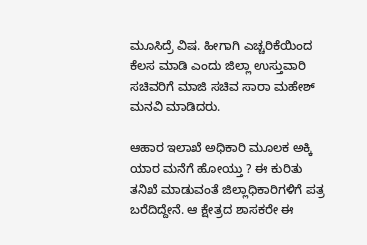ಮೂಸಿದ್ರೆ ವಿಷ. ಹೀಗಾಗಿ ಎಚ್ಚರಿಕೆಯಿಂದ ಕೆಲಸ ಮಾಡಿ ಎಂದು ಜಿಲ್ಲಾ ಉಸ್ತುವಾರಿ ಸಚಿವರಿಗೆ ಮಾಜಿ ಸಚಿವ ಸಾರಾ ಮಹೇಶ್ ಮನವಿ ಮಾಡಿದರು.

ಆಹಾರ ಇಲಾಖೆ ಅಧಿಕಾರಿ ಮೂಲಕ ಅಕ್ಕಿ ಯಾರ ಮನೆಗೆ ಹೋಯ್ತು ? ಈ ಕುರಿತು ತನಿಖೆ ಮಾಡುವಂತೆ ಜಿಲ್ಲಾಧಿಕಾರಿಗಳಿಗೆ ಪತ್ರ ಬರೆದಿದ್ದೇನೆ. ಆ ಕ್ಷೇತ್ರದ ಶಾಸಕರೇ ಈ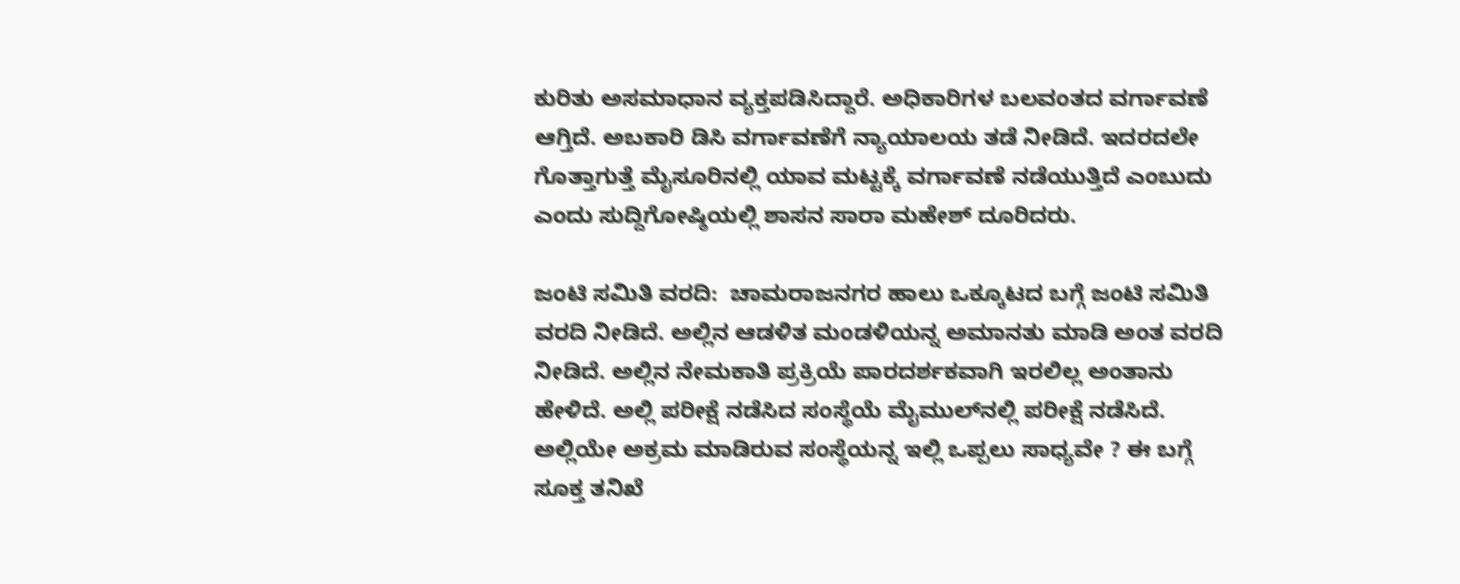ಕುರಿತು ಅಸಮಾಧಾನ ವ್ಯಕ್ತಪಡಿಸಿದ್ದಾರೆ. ಅಧಿಕಾರಿಗಳ ಬಲವಂತದ ವರ್ಗಾವಣೆ ಆಗ್ತಿದೆ. ಅಬಕಾರಿ ಡಿಸಿ ವರ್ಗಾವಣೆಗೆ ನ್ಯಾಯಾಲಯ ತಡೆ ನೀಡಿದೆ. ಇದರದಲೇ ಗೊತ್ತಾಗುತ್ತೆ ಮೈಸೂರಿನಲ್ಲಿ ಯಾವ ಮಟ್ಟಕ್ಕೆ ವರ್ಗಾವಣೆ ನಡೆಯುತ್ತಿದೆ ಎಂಬುದು ಎಂದು ಸುದ್ದಿಗೋಷ್ಠಿಯಲ್ಲಿ ಶಾಸನ ಸಾರಾ ಮಹೇಶ್ ದೂರಿದರು.

ಜಂಟಿ ಸಮಿತಿ ವರದಿ:  ಚಾಮರಾಜನಗರ ಹಾಲು ಒಕ್ಕೂಟದ ಬಗ್ಗೆ ಜಂಟಿ ಸಮಿತಿ ವರದಿ ನೀಡಿದೆ. ಅಲ್ಲಿನ ಆಡಳಿತ ಮಂಡಳಿಯನ್ನ ಅಮಾನತು ಮಾಡಿ ಅಂತ ವರದಿ ನೀಡಿದೆ. ಅಲ್ಲಿನ ನೇಮಕಾತಿ ಪ್ರಕ್ರಿಯೆ ಪಾರದರ್ಶಕವಾಗಿ ಇರಲಿಲ್ಲ ಅಂತಾನು ಹೇಳಿದೆ. ಅಲ್ಲಿ ಪರೀಕ್ಷೆ ನಡೆಸಿದ ಸಂಸ್ಥೆಯೆ ಮೈಮುಲ್‌ನಲ್ಲಿ ಪರೀಕ್ಷೆ ನಡೆಸಿದೆ. ಅಲ್ಲಿಯೇ ಅಕ್ರಮ ಮಾಡಿರುವ ಸಂಸ್ಥೆಯನ್ನ ಇಲ್ಲಿ ಒಪ್ಪಲು ಸಾಧ್ಯವೇ ? ಈ ಬಗ್ಗೆ ಸೂಕ್ತ ತನಿಖೆ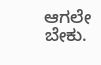ಆಗಲೇ ಬೇಕು.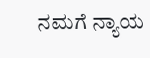ನಮಗೆ ನ್ಯಾಯ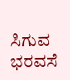ಸಿಗುವ ಭರವಸೆ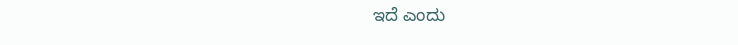ಇದೆ ಎಂದು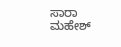ಸಾರಾ ಮಹೇಶ್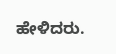ಹೇಳಿದರು.